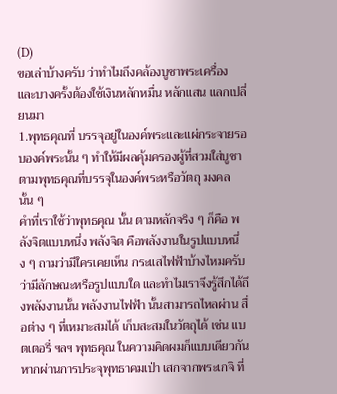(D)
ขอเล่าบ้างครับ ว่าทำไมถึงคล้องบูชาพระเครื่อง และบางครั้งต้องใช้เงินหลักหมื่น หลักแสน แลกเปลี่ยนมา
1.พุทธคุณที่ บรรจุอยู่ในองค์พระและแผ่กระจายรอบองค์พระนั้น ๆ ทำให้มีผลคุ้มครองผู้ที่สวมใส่บูชาตามพุทธคุณที่บรรจุในองค์พระหรือวัตถุ มงคลนั้น ๆ
คำที่เราใช้ว่าพุทธคุณ นั้น ตามหลักจริง ๆ ก็คือ พลังจิตแบบหนึ่ง พลังจิต คือพลังงานในรูปแบบหนึ่ง ๆ ถามว่ามีใครเคยเห็น กระแสไฟฟ้าบ้างไหมครับ ว่ามีลักษณะหรือรูปแบบใด และทำไมเราจึงรู้สึกได้ถึงพลังงานนั้น พลังงานไฟฟ้า นั้นสามารถไหลผ่าน สื่อต่าง ๆ ที่เหมาะสมได้ เก็บสะสมในวัตถุได้ เช่น แบตเตอรี่ ฯลฯ พุทธคุณ ในความคิดผมก็แบบเดียวกัน หากผ่านการประจุพุทธาคมเป่า เสกจากพระเกจิ ที่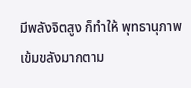มีพลังจิตสูง ก็ทำให้ พุทธานุภาพ เข้มขลังมากตาม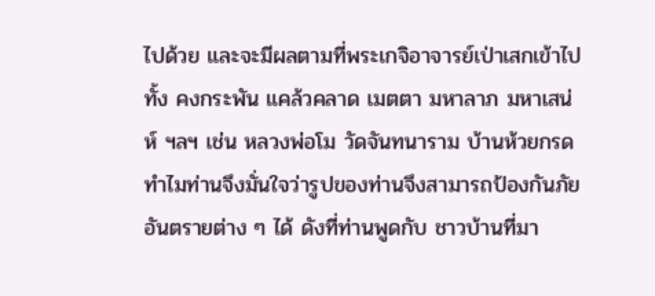ไปด้วย และจะมีผลตามที่พระเกจิอาจารย์เป่าเสกเข้าไป ทั้ง คงกระพัน แคล้วคลาด เมตตา มหาลาภ มหาเสน่ห์ ฯลฯ เช่น หลวงพ่อโม วัดจันทนาราม บ้านห้วยกรด ทำไมท่านจึงมั่นใจว่ารูปของท่านจึงสามารถป้องกันภัยอันตรายต่าง ๆ ได้ ดังที่ท่านพูดกับ ชาวบ้านที่มา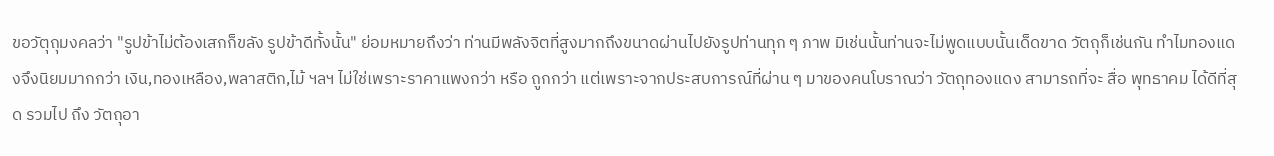ขอวัตุถุมงคลว่า "รูปข้าไม่ต้องเสกก็ขลัง รูปข้าดีทั้งนั้น" ย่อมหมายถึงว่า ท่านมีพลังจิตที่สูงมากถึงขนาดผ่านไปยังรูปท่านทุก ๆ ภาพ มิเช่นนั้นท่านจะไม่พูดแบบนั้นเด็ดขาด วัตถุก็เช่นกัน ทำไมทองแดงจึงนิยมมากกว่า เงิน,ทองเหลือง,พลาสติก,ไม้ ฯลฯ ไม่ใช่เพราะราคาแพงกว่า หรือ ถูกกว่า แต่เพราะจากประสบการณ์ที่ผ่าน ๆ มาของคนโบราณว่า วัตถุทองแดง สามารถที่จะ สื่อ พุทธาคม ได้ดีที่สุด รวมไป ถึง วัตถุอา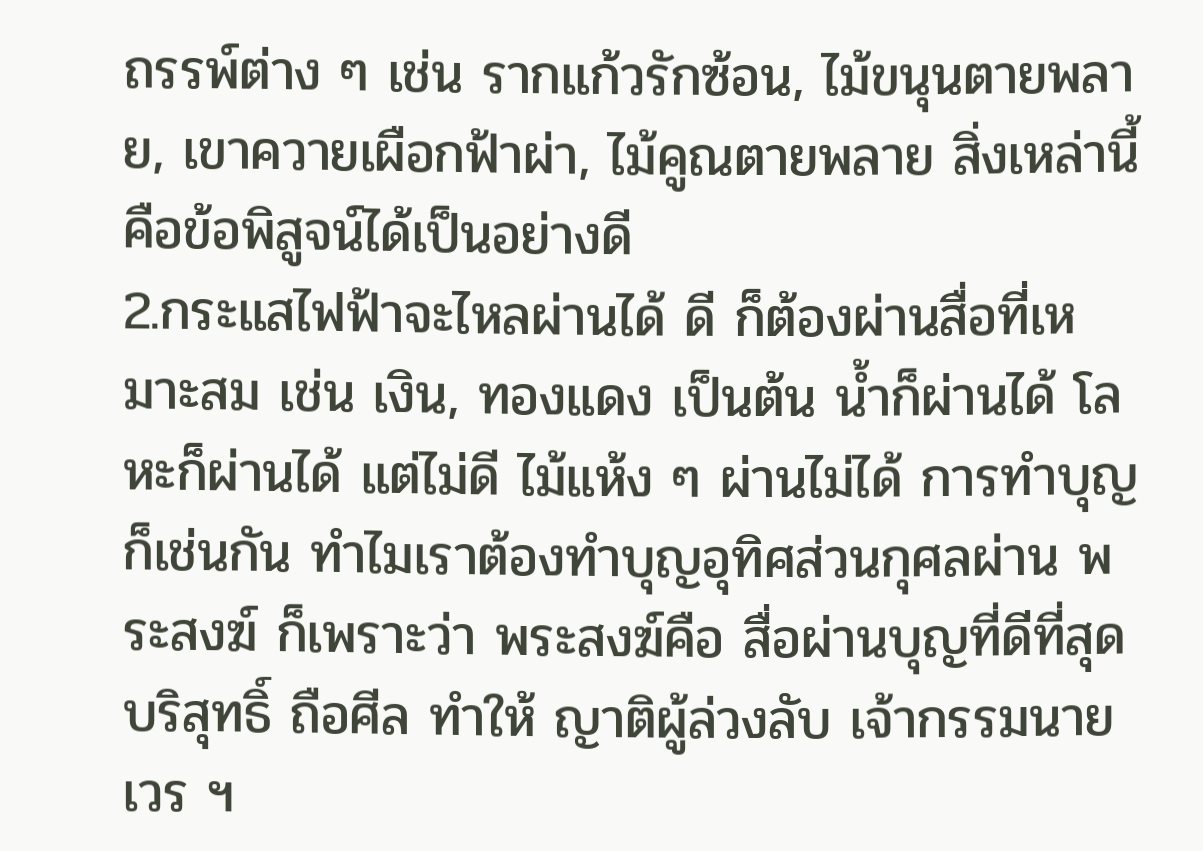ถรรพ์ต่าง ๆ เช่น รากแก้วรักซ้อน, ไม้ขนุนตายพลาย, เขาควายเผือกฟ้าผ่า, ไม้คูณตายพลาย สิ่งเหล่านี้คือข้อพิสูจน์ได้เป็นอย่างดี
2.กระแสไฟฟ้าจะไหลผ่านได้ ดี ก็ต้องผ่านสื่อที่เหมาะสม เช่น เงิน, ทองแดง เป็นต้น น้ำก็ผ่านได้ โลหะก็ผ่านได้ แต่ไม่ดี ไม้แห้ง ๆ ผ่านไม่ได้ การทำบุญก็เช่นกัน ทำไมเราต้องทำบุญอุทิศส่วนกุศลผ่าน พระสงฆ์ ก็เพราะว่า พระสงฆ์คือ สื่อผ่านบุญที่ดีที่สุด บริสุทธิ์ ถือศีล ทำให้ ญาติผู้ล่วงลับ เจ้ากรรมนายเวร ฯ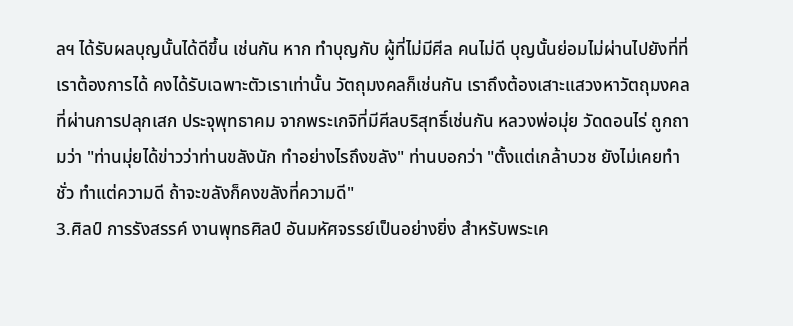ลฯ ได้รับผลบุญนั้นได้ดีขึ้น เช่นกัน หาก ทำบุญกับ ผู้ที่ไม่มีศีล คนไม่ดี บุญนั้นย่อมไม่ผ่านไปยังที่ที่เราต้องการได้ คงได้รับเฉพาะตัวเราเท่านั้น วัตถุมงคลก็เช่นกัน เราถึงต้องเสาะแสวงหาวัตถุมงคลที่ผ่านการปลุกเสก ประจุพุทธาคม จากพระเกจิที่มีศีลบริสุทธิ์เช่นกัน หลวงพ่อมุ่ย วัดดอนไร่ ถูกถามว่า "ท่านมุ่ยได้ข่าวว่าท่านขลังนัก ทำอย่างไรถึงขลัง" ท่านบอกว่า "ตั้งแต่เกล้าบวช ยังไม่เคยทำชั่ว ทำแต่ความดี ถ้าจะขลังก็คงขลังที่ความดี"
3.ศิลป์ การรังสรรค์ งานพุทธศิลป์ อันมหัศจรรย์เป็นอย่างยิ่ง สำหรับพระเค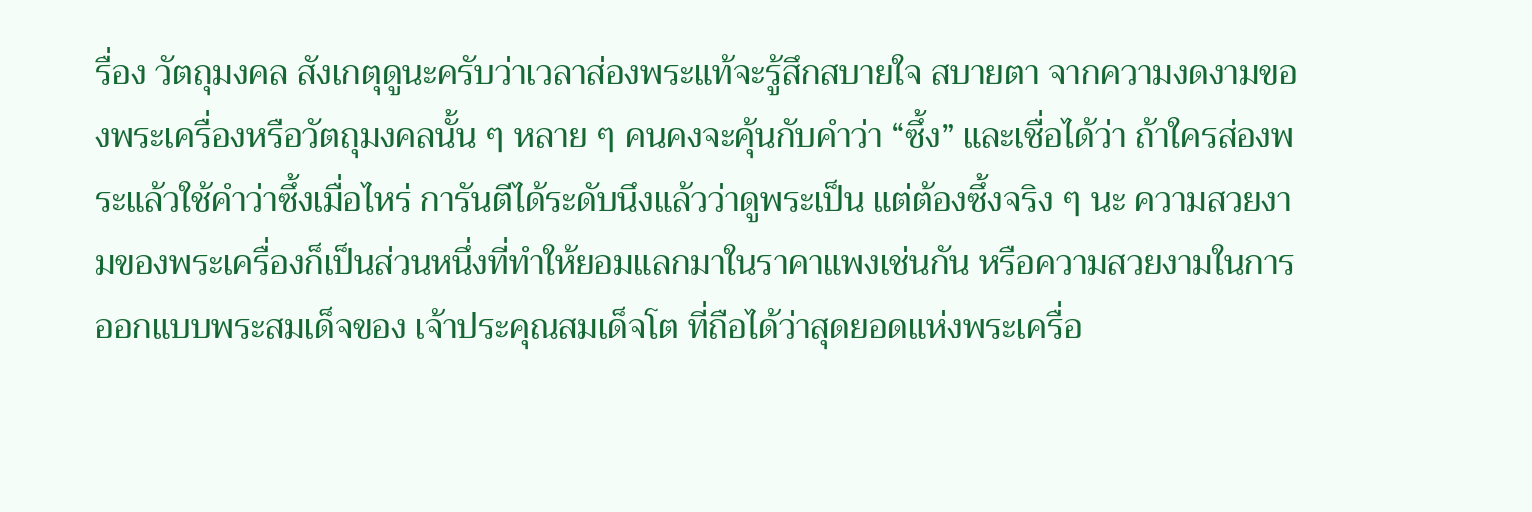รื่อง วัตถุมงคล สังเกตุดูนะครับว่าเวลาส่องพระแท้จะรู้สึกสบายใจ สบายตา จากความงดงามของพระเครื่องหรือวัตถุมงคลนั้น ๆ หลาย ๆ คนคงจะคุ้นกับคำว่า “ซึ้ง” และเชื่อได้ว่า ถ้าใครส่องพระแล้วใช้คำว่าซึ้งเมื่อไหร่ การันตีได้ระดับนึงแล้วว่าดูพระเป็น แต่ต้องซึ้งจริง ๆ นะ ความสวยงามของพระเครื่องก็เป็นส่วนหนึ่งที่ทำให้ยอมแลกมาในราคาแพงเช่นกัน หรือความสวยงามในการออกแบบพระสมเด็จของ เจ้าประคุณสมเด็จโต ที่ถือได้ว่าสุดยอดแห่งพระเครื่อ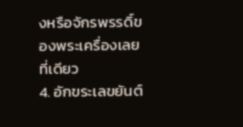งหรือจักรพรรดิ์ของพระเครื่องเลยที่เดียว
4. อักขระเลขยันต์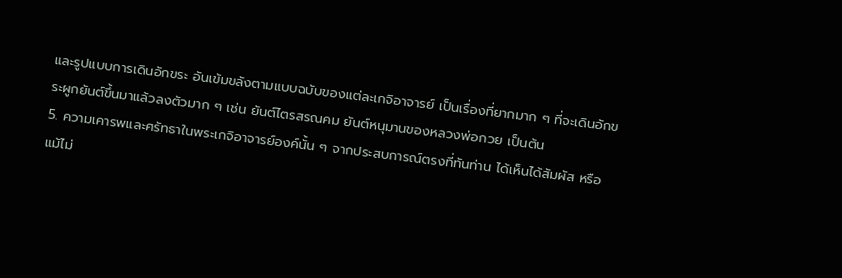และรูปแบบการเดินอักขระ อันเข้มขลังตามแบบฉบับของแต่ละเกจิอาจารย์ เป็นเรื่องที่ยากมาก ๆ ที่จะเดินอักขระผูกยันต์ขึ้นมาแล้วลงตัวมาก ๆ เช่น ยันต์ไตรสรณคม ยันต์หนุมานของหลวงพ่อกวย เป็นต้น
5. ความเคารพและศรัทธาในพระเกจิอาจารย์องค์นั้น ๆ จากประสบการณ์ตรงที่ทันท่าน ได้เห็นได้สัมผัส หรือ แม้ไม่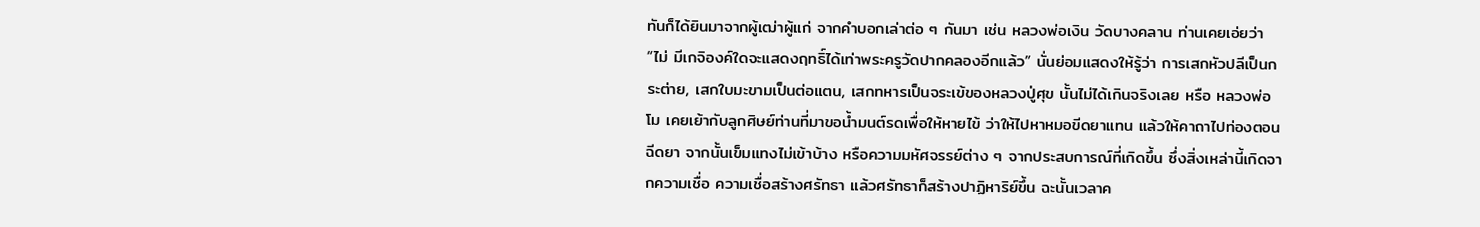ทันก็ได้ยินมาจากผู้เฒ่าผู้แก่ จากคำบอกเล่าต่อ ๆ กันมา เช่น หลวงพ่อเงิน วัดบางคลาน ท่านเคยเอ่ยว่า “ไม่ มีเกจิองค์ใดจะแสดงฤทธิ์ได้เท่าพระครูวัดปากคลองอีกแล้ว” นั่นย่อมแสดงให้รู้ว่า การเสกหัวปลีเป็นกระต่าย, เสกใบมะขามเป็นต่อแตน, เสกทหารเป็นจระเข้ของหลวงปู่ศุข นั้นไม่ได้เกินจริงเลย หรือ หลวงพ่อโม เคยเย้ากับลูกศิษย์ท่านที่มาขอน้ำมนต์รดเพื่อให้หายไข้ ว่าให้ไปหาหมอขีดยาแทน แล้วให้คาถาไปท่องตอน ฉีดยา จากนั้นเข็มแทงไม่เข้าบ้าง หรือความมหัศจรรย์ต่าง ๆ จากประสบการณ์ที่เกิดขึ้น ซึ่งสิ่งเหล่านี้เกิดจากความเชื่อ ความเชื่อสร้างศรัทธา แล้วศรัทธาก็สร้างปาฏิหาริย์ขึ้น ฉะนั้นเวลาค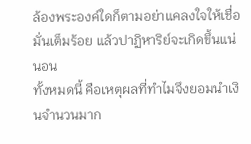ล้องพระองค์ใดก็ตามอย่าแคลงใจให้เชื่อมั่นเต็มร้อย แล้วปาฏิหาริย์จะเกิดขึ้นแน่นอน
ทั้งหมดนี้ คือเหตุผลที่ทำไมจึงยอมนำเงินจำนวนมาก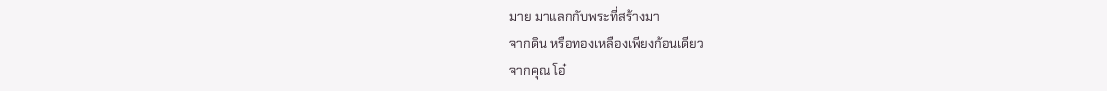มาย มาแลกกับพระที่สร้างมา
จากดิน หรือทองเหลืองเพียงก้อนเดียว
จากคุณ โอ๋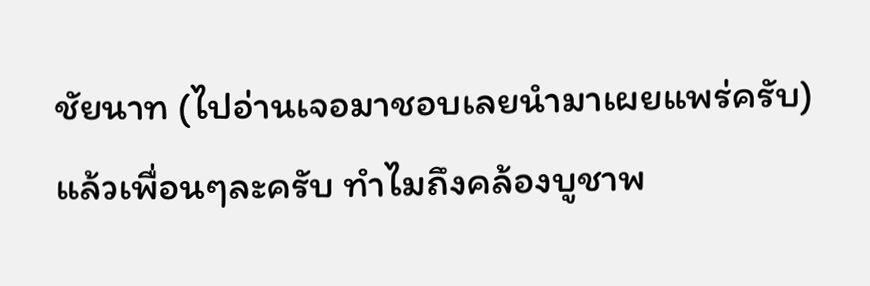ชัยนาท (ไปอ่านเจอมาชอบเลยนำมาเผยแพร่ครับ)
แล้วเพื่อนๆละครับ ทำไมถึงคล้องบูชาพ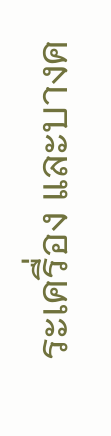ระเครื่อง และบางค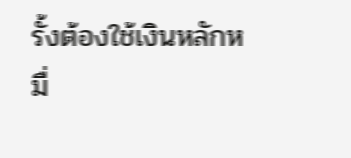รั้งต้องใช้เงินหลักหมื่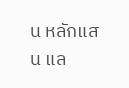น หลักแสน แล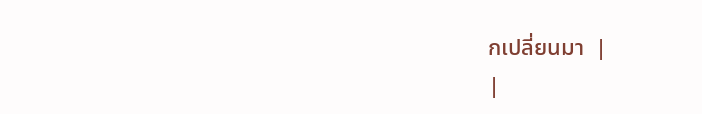กเปลี่ยนมา  |
|